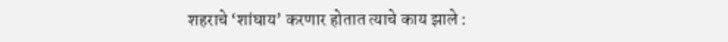शहराचे ‘शांघाय’ करणार होतात त्याचे काय झाले :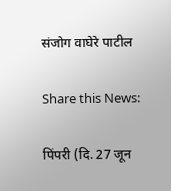संजोग वाघेरे पाटील

Share this News:

पिंपरी (दि. 27 जून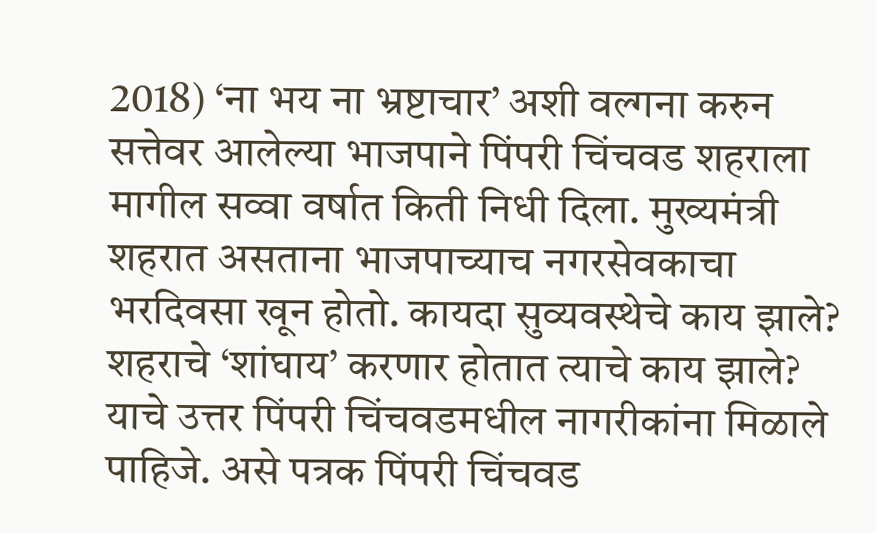2018) ‘ना भय ना भ्रष्टाचार’ अशी वल्गना करुन सत्तेवर आलेल्या भाजपाने पिंपरी चिंचवड शहराला मागील सव्वा वर्षात किती निधी दिला. मुख्यमंत्री शहरात असताना भाजपाच्याच नगरसेवकाचा भरदिवसा खून होतो. कायदा सुव्यवस्थेचे काय झाले? शहराचे ‘शांघाय’ करणार होतात त्याचे काय झाले? याचे उत्तर पिंपरी चिंचवडमधील नागरीकांना मिळाले पाहिजे. असे पत्रक पिंपरी चिंचवड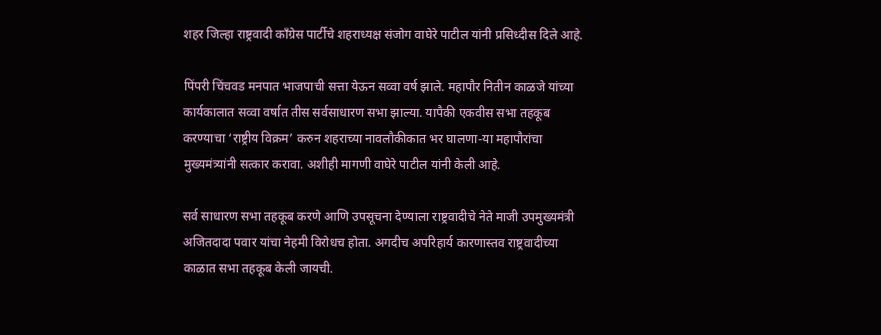शहर जिल्हा राष्ट्रवादी कॉंग्रेस पार्टीचे शहराध्यक्ष संजोग वाघेरे पाटील यांनी प्रसिध्दीस दिले आहे.

पिंपरी चिंचवड मनपात भाजपाची सत्ता येऊन सव्वा वर्ष झाले. महापौर नितीन काळजे यांच्या कार्यकालात सव्वा वर्षात तीस सर्वसाधारण सभा झाल्या. यापैकी एकवीस सभा तहकूब करण्याचा ‘राष्ट्रीय विक्रम’ करुन शहराच्या नावलौकीकात भर घालणा-या महापौरांचा मुख्यमंत्र्यांनी सत्कार करावा. अशीही मागणी वाघेरे पाटील यांनी केली आहे.

सर्व साधारण सभा तहकूब करणे आणि उपसूचना देण्याला राष्ट्रवादीचे नेते माजी उपमुख्यमंत्री अजितदादा पवार यांचा नेहमी विरोधच होता. अगदीच अपरिहार्य कारणास्तव राष्ट्रवादीच्या काळात सभा तहकूब केली जायची.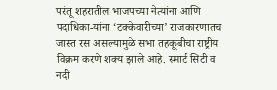परंतू शहरातील भाजपच्या नेत्यांना आणि पदाधिका-यांना ‘टक्केवारीच्या’ राजकारणातच जास्त रस असल्यामुळे सभा तहकूबीचा राष्ट्रीय विक्रम करणे शक्य झाले आहे. स्मार्ट सिटी व नदी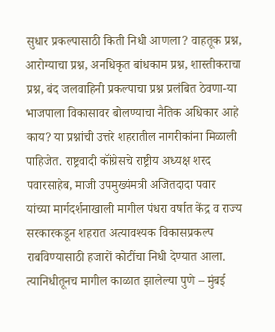सुधार प्रकल्पासाठी किती निधी आणला? वाहतूक प्रश्न, आरोग्याचा प्रश्न, अनधिकृत बांधकाम प्रश्न, शास्तीकराचा प्रश्न, बंद जलवाहिनी प्रकल्पाचा प्रश्न प्रलंबित ठेवणा-या भाजपाला विकासावर बोलण्याचा नैतिक अधिकार आहे काय? या प्रश्नांची उत्तरे शहरातील नागरीकांना मिळाली पाहिजेत. राष्ट्रवादी कॉंग्रेसचे राष्ट्रीय अध्यक्ष शरद पवारसाहेब, माजी उपमुख्यंमत्री अजितदादा पवार यांच्या मार्गदर्शनाखाली मागील पंधरा वर्षात केंद्र व राज्य सरकारकडून शहरात अत्यावश्यक विकासप्रकल्प राबविण्यासाठी हजारों कोटींचा निधी देण्यात आला. त्यानिधीतूनच मागील काळात झालेल्या पुणे – मुंबई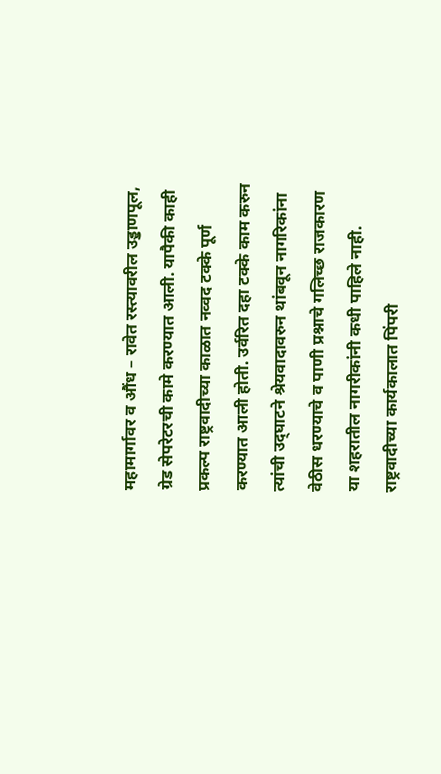महामार्गावर व औंध – रावेत रस्त्यावरील उड्डाणपूल, ग्रेड सेपरेटरची कामे करण्यात आली. यापैकी काही प्रकल्प राष्ट्रवादीच्या काळात नव्वद टक्के पूर्ण करण्यात आली होती. उर्वरित दहा टक्के काम करुन त्यांची उद्‌घाटने श्रेयवादावरुन थांबवून नागरिकांना वेठीस धरण्याचे व पाणी प्रश्नाचे गलिच्छ राजकारण या शहरातील नागरीकांनी कधी पाहिले नाही. राष्ट्रवादीच्या कार्यकालात पिंपरी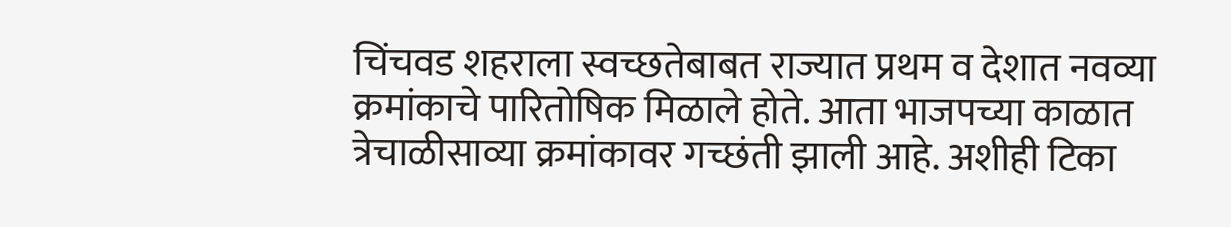चिंचवड शहराला स्वच्छतेबाबत राज्यात प्रथम व देशात नवव्या क्रमांकाचे पारितोषिक मिळाले होते. आता भाजपच्या काळात त्रेचाळीसाव्या क्रमांकावर गच्छंती झाली आहे. अशीही टिका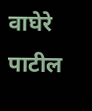वाघेरे पाटील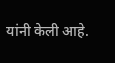यांनी केली आहे.